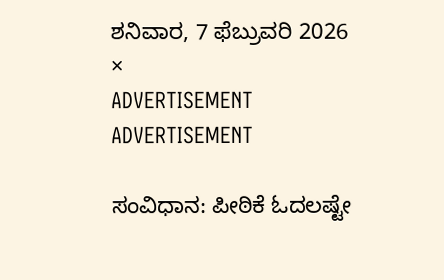ಶನಿವಾರ, 7 ಫೆಬ್ರುವರಿ 2026
×
ADVERTISEMENT
ADVERTISEMENT

ಸಂವಿಧಾನ: ಪೀಠಿಕೆ ಓದಲಷ್ಟೇ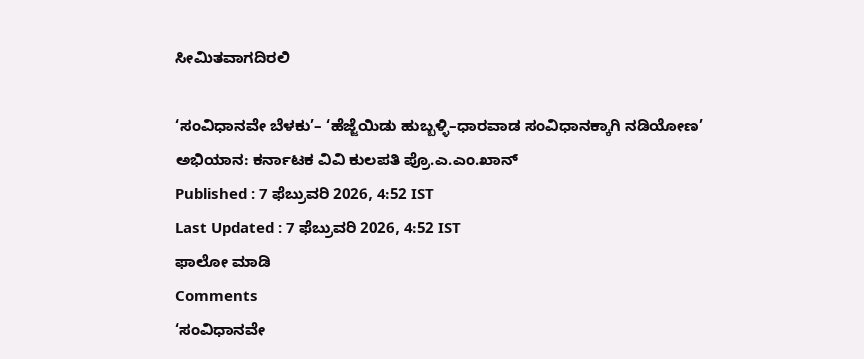ಸೀಮಿತವಾಗದಿರಲಿ

‘ಸಂವಿಧಾನವೇ ಬೆಳಕು’– ‘ಹೆಜ್ಜೆಯಿಡು ಹುಬ್ಬಳ್ಳಿ–ಧಾರವಾಡ ಸಂವಿಧಾನಕ್ಕಾಗಿ ನಡಿಯೋಣ’ ಅಭಿಯಾನ: ಕರ್ನಾಟಕ ವಿವಿ ಕುಲಪತಿ ಪ್ರೊ.ಎ.ಎಂ.ಖಾನ್
Published : 7 ಫೆಬ್ರುವರಿ 2026, 4:52 IST
Last Updated : 7 ಫೆಬ್ರುವರಿ 2026, 4:52 IST
ಫಾಲೋ ಮಾಡಿ
Comments
‘ಸಂವಿಧಾನವೇ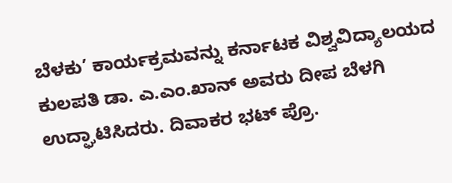ಬೆಳಕು’ ಕಾರ್ಯಕ್ರಮವನ್ನು ಕರ್ನಾಟಕ ವಿಶ್ವವಿದ್ಯಾಲಯದ ಕುಲಪತಿ ಡಾ. ಎ.ಎಂ.ಖಾನ್ ಅವರು ದೀಪ ಬೆಳಗಿ ಉದ್ಘಾಟಿಸಿದರು. ದಿವಾಕರ ಭಟ್ ಪ್ರೊ.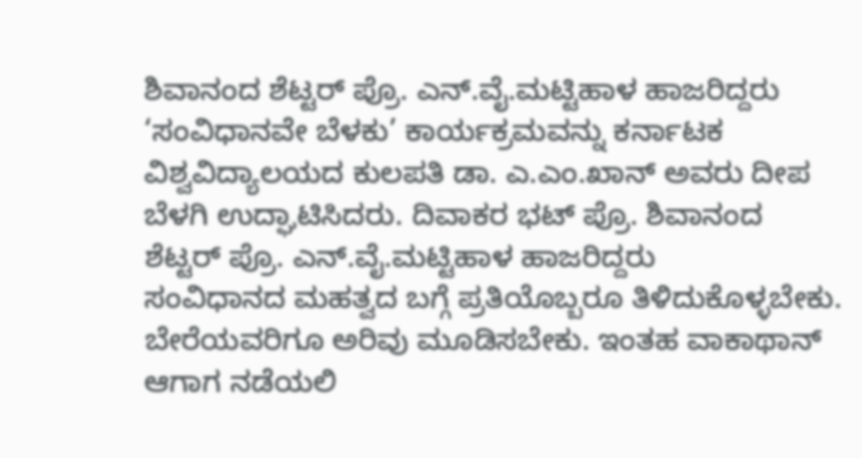ಶಿವಾನಂದ ಶೆಟ್ಟರ್ ಪ್ರೊ. ಎನ್.ವೈ.ಮಟ್ಟಿಹಾಳ ಹಾಜರಿದ್ದರು
‘ಸಂವಿಧಾನವೇ ಬೆಳಕು’ ಕಾರ್ಯಕ್ರಮವನ್ನು ಕರ್ನಾಟಕ ವಿಶ್ವವಿದ್ಯಾಲಯದ ಕುಲಪತಿ ಡಾ. ಎ.ಎಂ.ಖಾನ್ ಅವರು ದೀಪ ಬೆಳಗಿ ಉದ್ಘಾಟಿಸಿದರು. ದಿವಾಕರ ಭಟ್ ಪ್ರೊ. ಶಿವಾನಂದ ಶೆಟ್ಟರ್ ಪ್ರೊ. ಎನ್.ವೈ.ಮಟ್ಟಿಹಾಳ ಹಾಜರಿದ್ದರು
ಸಂವಿಧಾನದ ಮಹತ್ವದ ಬಗ್ಗೆ ಪ್ರತಿಯೊಬ್ಬರೂ ತಿಳಿದುಕೊಳ್ಳಬೇಕು. ಬೇರೆಯವರಿಗೂ ಅರಿವು ಮೂಡಿಸಬೇಕು. ಇಂತಹ ವಾಕಾಥಾನ್‌ ಆಗಾಗ ನಡೆಯಲಿ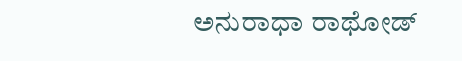ಅನುರಾಧಾ ರಾಥೋಡ್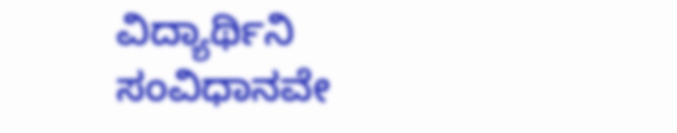ವಿದ್ಯಾರ್ಥಿನಿ
ಸಂವಿಧಾನವೇ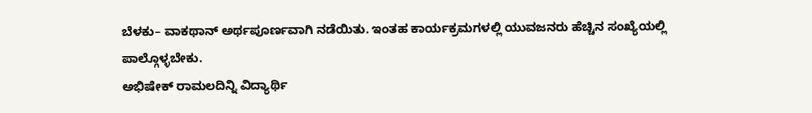ಬೆಳಕು– ವಾಕಥಾನ್ ಅರ್ಥಪೂರ್ಣವಾಗಿ ನಡೆಯಿತು. ಇಂತಹ ಕಾರ್ಯಕ್ರಮಗಳಲ್ಲಿ ಯುವಜನರು ಹೆಚ್ಚಿನ ಸಂಖ್ಯೆಯಲ್ಲಿ ಪಾಲ್ಗೊಳ್ಳಬೇಕು.
ಅಭಿಷೇಕ್‌ ರಾಮಲದಿನ್ನಿ ವಿದ್ಯಾರ್ಥಿ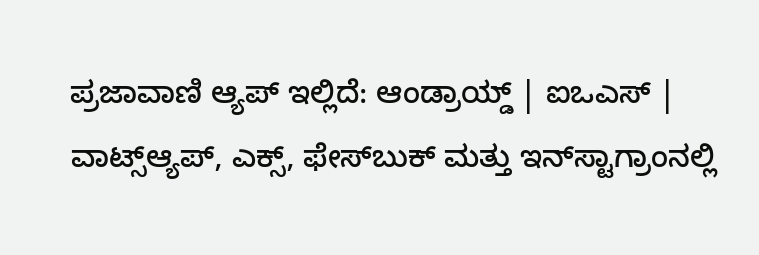ಪ್ರಜಾವಾಣಿ ಆ್ಯಪ್ ಇಲ್ಲಿದೆ: ಆಂಡ್ರಾಯ್ಡ್ | ಐಒಎಸ್ | ವಾಟ್ಸ್ಆ್ಯಪ್, ಎಕ್ಸ್, ಫೇಸ್‌ಬುಕ್ ಮತ್ತು ಇನ್‌ಸ್ಟಾಗ್ರಾಂನಲ್ಲಿ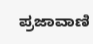ಪ್ರಜಾವಾಣಿ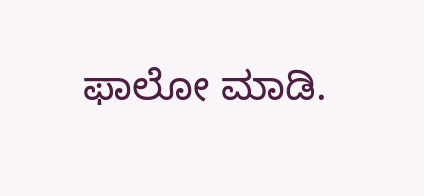ಫಾಲೋ ಮಾಡಿ.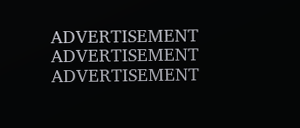ADVERTISEMENT
ADVERTISEMENT
ADVERTISEMENT